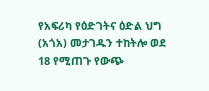የአፍሪካ የዕድገትና ዕድል ህግ (አጎአ) መታገዱን ተከትሎ ወደ 18 የሚጠጉ የውጭ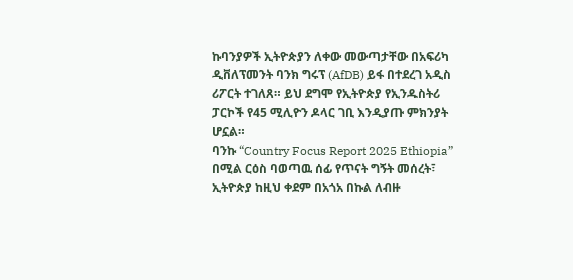ኩባንያዎች ኢትዮጵያን ለቀው መውጣታቸው በአፍሪካ ዲቨለፕመንት ባንክ ግሩፕ (AfDB) ይፋ በተደረገ አዲስ ሪፖርት ተገለጸ። ይህ ደግሞ የኢትዮጵያ የኢንዱስትሪ ፓርኮች የ45 ሚሊዮን ዶላር ገቢ እንዲያጡ ምክንያት ሆኗል።
ባንኩ “Country Focus Report 2025 Ethiopia” በሚል ርዕስ ባወጣዉ ሰፊ የጥናት ግኝት መሰረት፣ ኢትዮጵያ ከዚህ ቀደም በአጎአ በኩል ለብዙ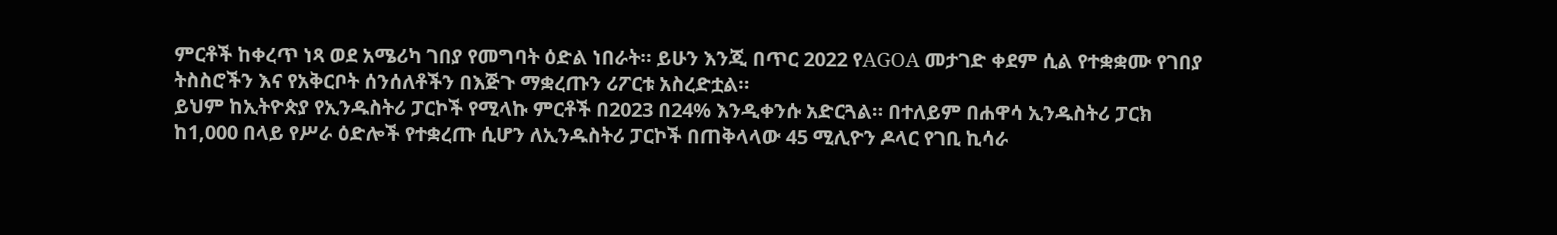ምርቶች ከቀረጥ ነጻ ወደ አሜሪካ ገበያ የመግባት ዕድል ነበራት። ይሁን እንጂ በጥር 2022 የAGOA መታገድ ቀደም ሲል የተቋቋሙ የገበያ ትስስሮችን እና የአቅርቦት ሰንሰለቶችን በእጅጉ ማቋረጡን ሪፖርቱ አስረድቷል።
ይህም ከኢትዮጵያ የኢንዱስትሪ ፓርኮች የሚላኩ ምርቶች በ2023 በ24% እንዲቀንሱ አድርጓል። በተለይም በሐዋሳ ኢንዱስትሪ ፓርክ ከ1,000 በላይ የሥራ ዕድሎች የተቋረጡ ሲሆን ለኢንዱስትሪ ፓርኮች በጠቅላላው 45 ሚሊዮን ዶላር የገቢ ኪሳራ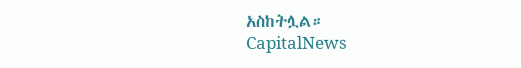አስከትሏል።
CapitalNews